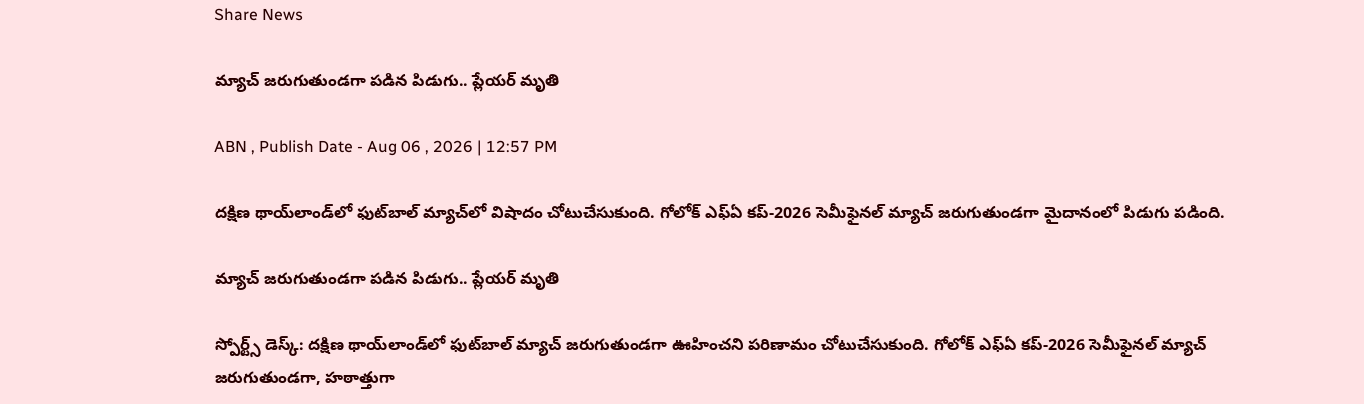Share News

మ్యాచ్ జరుగుతుండగా పడిన పిడుగు.. ప్లేయర్ మృతి

ABN , Publish Date - Aug 06 , 2026 | 12:57 PM

ద‌క్షిణ థాయ్‌లాండ్‌లో ఫుట్‌బాల్ మ్యాచ్‌లో విషాదం చోటుచేసుకుంది. గోలోక్ ఎఫ్ఏ క‌ప్-2026 సెమీఫైన‌ల్ మ్యాచ్ జ‌రుగుతుండ‌గా మైదానంలో పిడుగు ప‌డింది.

మ్యాచ్ జరుగుతుండగా పడిన పిడుగు.. ప్లేయర్ మృతి

స్పోర్ట్స్ డెస్క్: ద‌క్షిణ థాయ్‌లాండ్‌లో ఫుట్‌బాల్ మ్యాచ్ జరుగుతుండగా ఊహించని పరిణామం చోటుచేసుకుంది. గోలోక్ ఎఫ్ఏ క‌ప్-2026 సెమీఫైన‌ల్ మ్యాచ్ జ‌రుగుతుండ‌గా, హ‌ఠాత్తుగా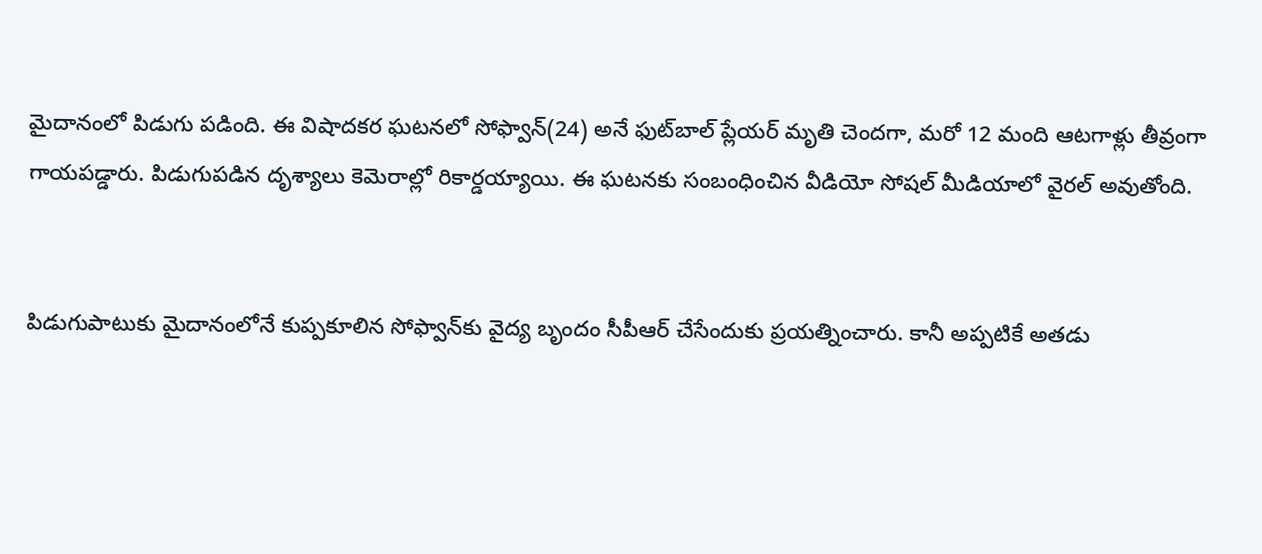మైదానంలో పిడుగు ప‌డింది. ఈ విషాద‌క‌ర ఘ‌ట‌న‌లో సోఫ్వాన్(24) అనే ఫుట్‌బాల్ ప్లేయర్ మృతి చెంద‌గా, మ‌రో 12 మంది ఆట‌గాళ్లు తీవ్రంగా గాయ‌ప‌డ్డారు. పిడుగుప‌డిన దృశ్యాలు కెమెరాల్లో రికార్డయ్యాయి. ఈ ఘటనకు సంబంధించిన వీడియో సోషల్ మీడియాలో వైరల్ అవుతోంది.


పిడుగుపాటుకు మైదానంలోనే కుప్పకూలిన సోఫ్వాన్‌కు వైద్య బృందం సీపీఆర్ చేసేందుకు ప్రయ‌త్నించారు. కానీ అప్పటికే అత‌డు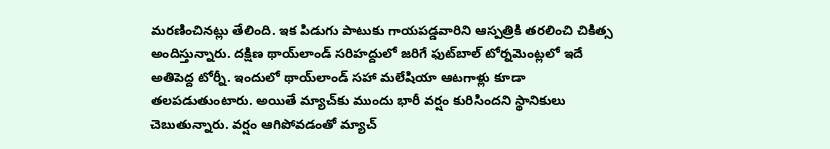మ‌ర‌ణించిన‌ట్లు తేలింది. ఇక పిడుగు పాటుకు గాయ‌ప‌డ్డవారిని ఆస్పత్రికి త‌ర‌లించి చికిత్స అందిస్తున్నారు. ద‌క్షిణ థాయ్‌లాండ్ స‌రిహ‌ద్దులో జ‌రిగే ఫుట్‌బాల్ టోర్నమెంట్లలో ఇదే అతిపెద్ద టోర్నీ. ఇందులో థాయ్‌లాండ్ స‌హా మ‌లేషియా ఆట‌గాళ్లు కూడా త‌ల‌ప‌డుతుంటారు. అయితే మ్యాచ్‌కు ముందు భారీ వ‌ర్షం కురిసిందని స్థానికులు చెబుతున్నారు. వ‌ర్షం ఆగిపోవ‌డంతో మ్యాచ్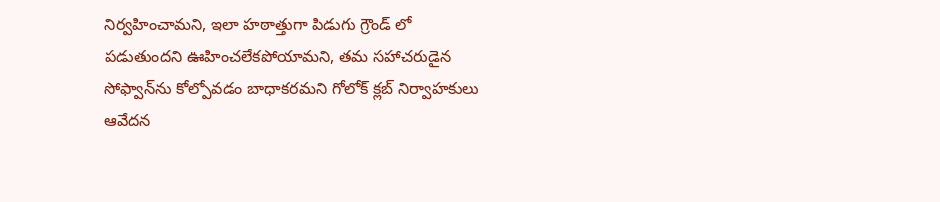నిర్వహించామ‌ని, ఇలా హ‌ఠాత్తుగా పిడుగు గ్రౌండ్‌ లో ప‌డుతుంద‌ని ఊహించ‌లేక‌పోయామ‌ని, తమ సహాచరుడైన సోఫ్వాన్‌ను కోల్పోవ‌డం బాధాక‌ర‌మ‌ని గోలోక్ క్లబ్ నిర్వాహ‌కులు ఆవేద‌న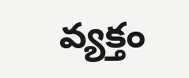వ్యక్తం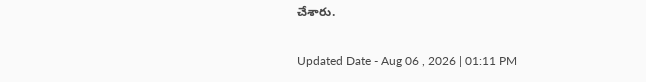చేశారు.

Updated Date - Aug 06 , 2026 | 01:11 PM